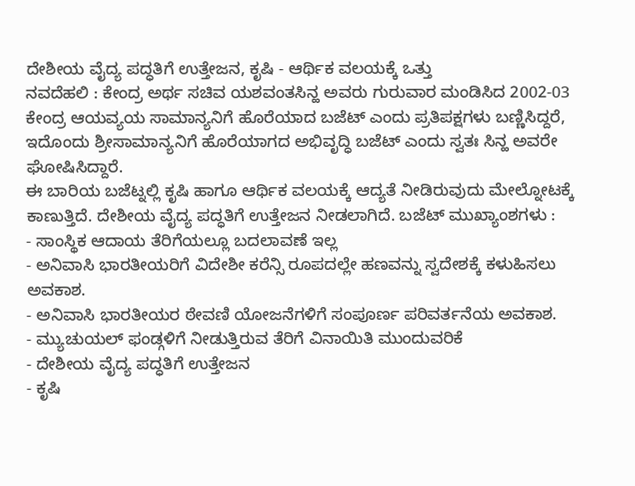ದೇಶೀಯ ವೈದ್ಯ ಪದ್ಧತಿಗೆ ಉತ್ತೇಜನ, ಕೃಷಿ - ಆರ್ಥಿಕ ವಲಯಕ್ಕೆ ಒತ್ತು
ನವದೆಹಲಿ : ಕೇಂದ್ರ ಅರ್ಥ ಸಚಿವ ಯಶವಂತಸಿನ್ಹ ಅವರು ಗುರುವಾರ ಮಂಡಿಸಿದ 2002-03 ಕೇಂದ್ರ ಆಯವ್ಯಯ ಸಾಮಾನ್ಯನಿಗೆ ಹೊರೆಯಾದ ಬಜೆಟ್ ಎಂದು ಪ್ರತಿಪಕ್ಷಗಳು ಬಣ್ಣಿಸಿದ್ದರೆ, ಇದೊಂದು ಶ್ರೀಸಾಮಾನ್ಯನಿಗೆ ಹೊರೆಯಾಗದ ಅಭಿವೃದ್ಧಿ ಬಜೆಟ್ ಎಂದು ಸ್ವತಃ ಸಿನ್ಹ ಅವರೇ ಘೋಷಿಸಿದ್ದಾರೆ.
ಈ ಬಾರಿಯ ಬಜೆಟ್ನಲ್ಲಿ ಕೃಷಿ ಹಾಗೂ ಆರ್ಥಿಕ ವಲಯಕ್ಕೆ ಆದ್ಯತೆ ನೀಡಿರುವುದು ಮೇಲ್ನೋಟಕ್ಕೆ ಕಾಣುತ್ತಿದೆ. ದೇಶೀಯ ವೈದ್ಯ ಪದ್ಧತಿಗೆ ಉತ್ತೇಜನ ನೀಡಲಾಗಿದೆ. ಬಜೆಟ್ ಮುಖ್ಯಾಂಶಗಳು :
- ಸಾಂಸ್ಥಿಕ ಆದಾಯ ತೆರಿಗೆಯಲ್ಲೂ ಬದಲಾವಣೆ ಇಲ್ಲ
- ಅನಿವಾಸಿ ಭಾರತೀಯರಿಗೆ ವಿದೇಶೀ ಕರೆನ್ಸಿ ರೂಪದಲ್ಲೇ ಹಣವನ್ನು ಸ್ವದೇಶಕ್ಕೆ ಕಳುಹಿಸಲು ಅವಕಾಶ.
- ಅನಿವಾಸಿ ಭಾರತೀಯರ ಠೇವಣಿ ಯೋಜನೆಗಳಿಗೆ ಸಂಪೂರ್ಣ ಪರಿವರ್ತನೆಯ ಅವಕಾಶ.
- ಮ್ಯುಚುಯಲ್ ಫಂಡ್ಗಳಿಗೆ ನೀಡುತ್ತಿರುವ ತೆರಿಗೆ ವಿನಾಯಿತಿ ಮುಂದುವರಿಕೆ
- ದೇಶೀಯ ವೈದ್ಯ ಪದ್ಧತಿಗೆ ಉತ್ತೇಜನ
- ಕೃಷಿ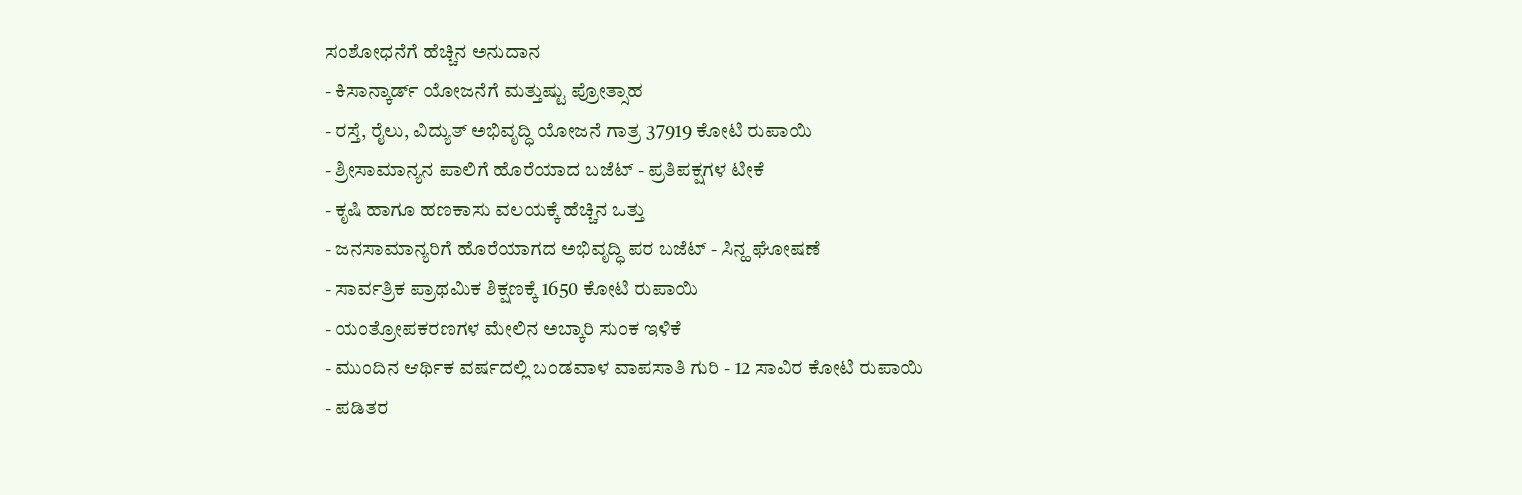ಸಂಶೋಧನೆಗೆ ಹೆಚ್ಚಿನ ಅನುದಾನ
- ಕಿಸಾನ್ಕಾರ್ಡ್ ಯೋಜನೆಗೆ ಮತ್ತುಷ್ಟು ಪ್ರೋತ್ಸಾಹ
- ರಸ್ತೆ, ರೈಲು, ವಿದ್ಯುತ್ ಅಭಿವೃದ್ಧಿ ಯೋಜನೆ ಗಾತ್ರ 37919 ಕೋಟಿ ರುಪಾಯಿ
- ಶ್ರೀಸಾಮಾನ್ಯನ ಪಾಲಿಗೆ ಹೊರೆಯಾದ ಬಜೆಟ್ - ಪ್ರತಿಪಕ್ಷಗಳ ಟೀಕೆ
- ಕೃಷಿ ಹಾಗೂ ಹಣಕಾಸು ವಲಯಕ್ಕೆ ಹೆಚ್ಚಿನ ಒತ್ತು
- ಜನಸಾಮಾನ್ಯರಿಗೆ ಹೊರೆಯಾಗದ ಅಭಿವೃದ್ಧಿ ಪರ ಬಜೆಟ್ - ಸಿನ್ಹ ಘೋಷಣೆ
- ಸಾರ್ವತ್ರಿಕ ಪ್ರಾಥಮಿಕ ಶಿಕ್ಷಣಕ್ಕೆ 1650 ಕೋಟಿ ರುಪಾಯಿ
- ಯಂತ್ರೋಪಕರಣಗಳ ಮೇಲಿನ ಅಬ್ಕಾರಿ ಸುಂಕ ಇಳಿಕೆ
- ಮುಂದಿನ ಆರ್ಥಿಕ ವರ್ಷದಲ್ಲಿ ಬಂಡವಾಳ ವಾಪಸಾತಿ ಗುರಿ - 12 ಸಾವಿರ ಕೋಟಿ ರುಪಾಯಿ
- ಪಡಿತರ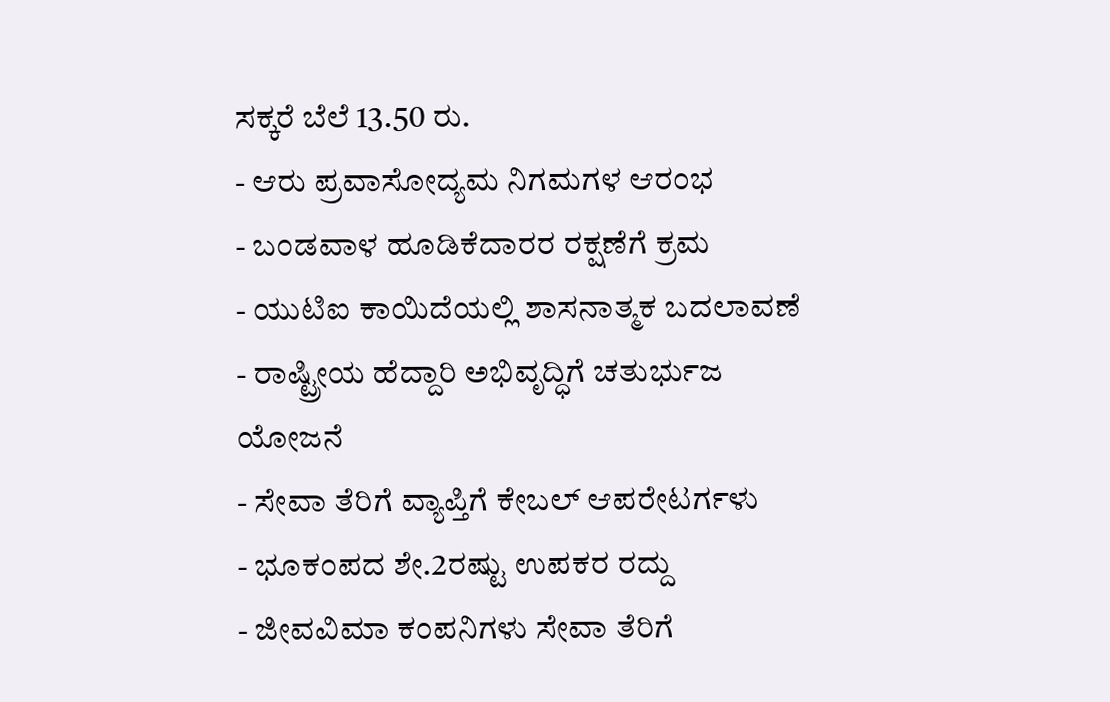ಸಕ್ಕರೆ ಬೆಲೆ 13.50 ರು.
- ಆರು ಪ್ರವಾಸೋದ್ಯಮ ನಿಗಮಗಳ ಆರಂಭ
- ಬಂಡವಾಳ ಹೂಡಿಕೆದಾರರ ರಕ್ಷಣೆಗೆ ಕ್ರಮ
- ಯುಟಿಐ ಕಾಯಿದೆಯಲ್ಲಿ ಶಾಸನಾತ್ಮಕ ಬದಲಾವಣೆ
- ರಾಷ್ಟ್ರೀಯ ಹೆದ್ದಾರಿ ಅಭಿವೃದ್ಧಿಗೆ ಚತುರ್ಭುಜ ಯೋಜನೆ
- ಸೇವಾ ತೆರಿಗೆ ವ್ಯಾಪ್ತಿಗೆ ಕೇಬಲ್ ಆಪರೇಟರ್ಗಳು
- ಭೂಕಂಪದ ಶೇ.2ರಷ್ಟು ಉಪಕರ ರದ್ದು
- ಜೀವವಿಮಾ ಕಂಪನಿಗಳು ಸೇವಾ ತೆರಿಗೆ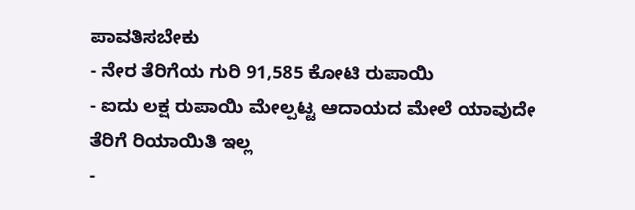ಪಾವತಿಸಬೇಕು
- ನೇರ ತೆರಿಗೆಯ ಗುರಿ 91,585 ಕೋಟಿ ರುಪಾಯಿ
- ಐದು ಲಕ್ಷ ರುಪಾಯಿ ಮೇಲ್ಪಟ್ಟ ಆದಾಯದ ಮೇಲೆ ಯಾವುದೇ ತೆರಿಗೆ ರಿಯಾಯಿತಿ ಇಲ್ಲ
-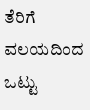ತೆರಿಗೆ ವಲಯದಿಂದ ಒಟ್ಟು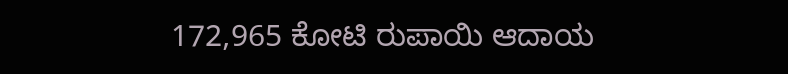172,965 ಕೋಟಿ ರುಪಾಯಿ ಆದಾಯ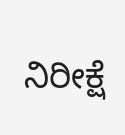ನಿರೀಕ್ಷೆ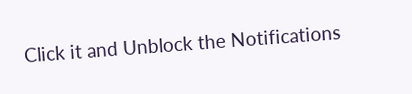Click it and Unblock the Notifications